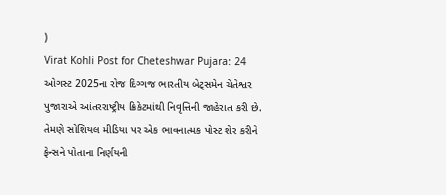)
Virat Kohli Post for Cheteshwar Pujara: 24 ઓગસ્ટ 2025ના રોજ દિગ્ગજ ભારતીય બેટ્સમેન ચેતેશ્વર પુજારાએ આંતરરાષ્ટ્રીય ક્રિકેટમાંથી નિવૃત્તિની જાહેરાત કરી છે. તેમણે સોશિયલ મીડિયા પર એક ભાવનાત્મક પોસ્ટ શેર કરીને ફેન્સને પોતાના નિર્ણયની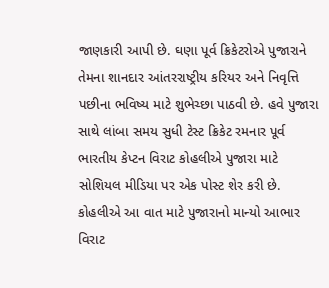જાણકારી આપી છે. ઘણા પૂર્વ ક્રિકેટરોએ પુજારાને તેમના શાનદાર આંતરરાષ્ટ્રીય કરિયર અને નિવૃત્તિ પછીના ભવિષ્ય માટે શુભેચ્છા પાઠવી છે. હવે પુજારા સાથે લાંબા સમય સુધી ટેસ્ટ ક્રિકેટ રમનાર પૂર્વ ભારતીય કેપ્ટન વિરાટ કોહલીએ પુજારા માટે સોશિયલ મીડિયા પર એક પોસ્ટ શેર કરી છે.
કોહલીએ આ વાત માટે પુજારાનો માન્યો આભાર
વિરાટ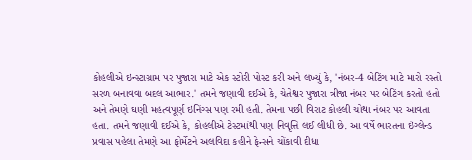કોહલીએ ઇન્સ્ટાગ્રામ પર પુજારા માટે એક સ્ટોરી પોસ્ટ કરી અને લખ્યું કે, 'નંબર-4 બેટિંગ માટે મારો રસ્તો સરળ બનાવવા બદલ આભાર.' તમને જણાવી દઈએ કે, ચેતેશ્વર પુજારા ત્રીજા નંબર પર બેટિંગ કરતો હતો અને તેમણે ઘણી મહત્વપૂર્ણ ઇનિંગ્સ પણ રમી હતી. તેમના પછી વિરાટ કોહલી ચોથા નંબર પર આવતા હતા. તમને જણાવી દઈએ કે, કોહલીએ ટેસ્ટમાંથી પણ નિવૃત્તિ લઈ લીધી છે. આ વર્ષે ભારતના ઇંગ્લેન્ડ પ્રવાસ પહેલા તેમણે આ ફોર્મેટને અલવિદા કહીને ફેન્સને ચોંકાવી દીધા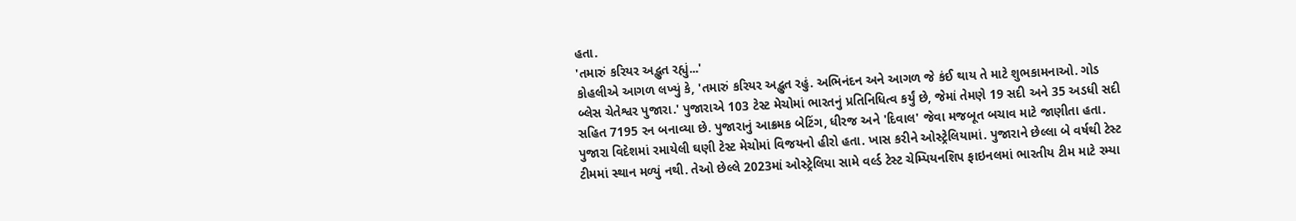હતા.
'તમારું કરિયર અદ્ભુત રહ્યું...'
કોહલીએ આગળ લખ્યું કે, 'તમારું કરિયર અદ્ભુત રહું. અભિનંદન અને આગળ જે કંઈ થાય તે માટે શુભકામનાઓ. ગોડ બ્લેસ ચેતેશ્વર પુજારા.' પુજારાએ 103 ટેસ્ટ મેચોમાં ભારતનું પ્રતિનિધિત્વ કર્યું છે, જેમાં તેમણે 19 સદી અને 35 અડધી સદી સહિત 7195 રન બનાવ્યા છે. પુજારાનું આક્રમક બેટિંગ, ધીરજ અને 'દિવાલ' જેવા મજબૂત બચાવ માટે જાણીતા હતા. પુજારા વિદેશમાં રમાયેલી ઘણી ટેસ્ટ મેચોમાં વિજયનો હીરો હતા. ખાસ કરીને ઓસ્ટ્રેલિયામાં. પુજારાને છેલ્લા બે વર્ષથી ટેસ્ટ ટીમમાં સ્થાન મળ્યું નથી. તેઓ છેલ્લે 2023માં ઓસ્ટ્રેલિયા સામે વર્લ્ડ ટેસ્ટ ચેમ્પિયનશિપ ફાઇનલમાં ભારતીય ટીમ માટે રમ્યા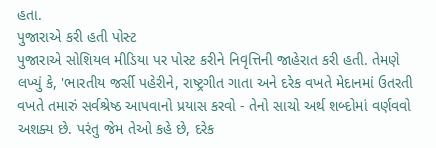હતા.
પુજારાએ કરી હતી પોસ્ટ
પુજારાએ સોશિયલ મીડિયા પર પોસ્ટ કરીને નિવૃત્તિની જાહેરાત કરી હતી. તેમણે લખ્યું કે, 'ભારતીય જર્સી પહેરીને, રાષ્ટ્રગીત ગાતા અને દરેક વખતે મેદાનમાં ઉતરતી વખતે તમારું સર્વશ્રેષ્ઠ આપવાનો પ્રયાસ કરવો - તેનો સાચો અર્થ શબ્દોમાં વર્ણવવો અશક્ય છે. પરંતુ જેમ તેઓ કહે છે, દરેક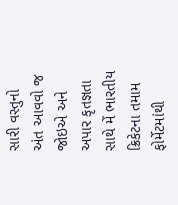સારી વસ્તુનો અંત આવવો જ જોઇએ અને અપાર કૃતજ્ઞતા સાથે મેં ભારતીય ક્રિકેટના તમામ ફોર્મેટમાંથી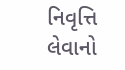નિવૃત્તિ લેવાનો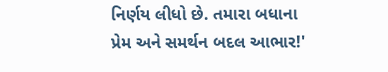નિર્ણય લીધો છે. તમારા બધાના પ્રેમ અને સમર્થન બદલ આભાર!'